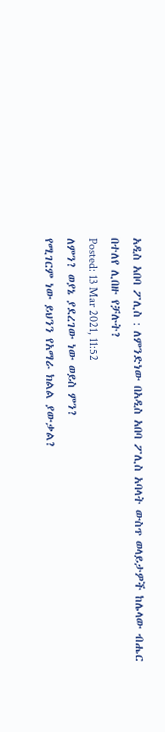አዲስ አበባ ፖሊስ : ለምንድነው በአዲስ አበባ ፖሊስ አባላት ውስጥ ወላይታዎች ከሌላው ብሔር በተለየ ሊበዙ የቻሉት?
Posted: 13 Mar 2021, 11:52
ለምን? ወያኔ ያደረገው ነው ወይስ ምን?
የሚገርም ነው ይህንን የአማራ ክልል ያውቃል?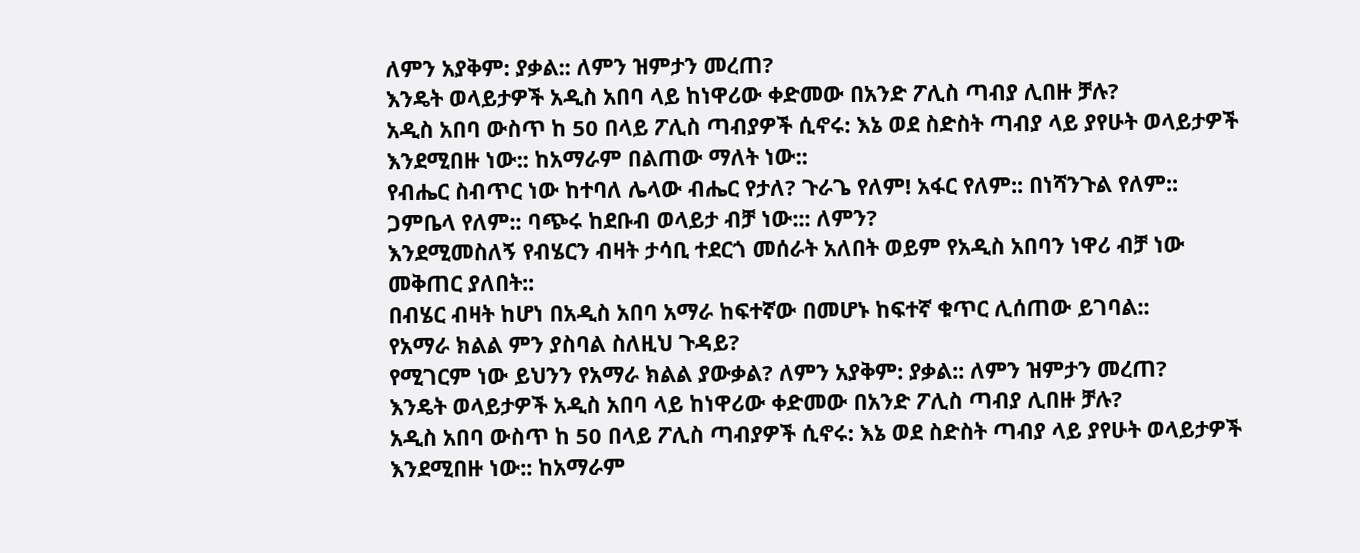ለምን አያቅም: ያቃል:: ለምን ዝምታን መረጠ?
እንዴት ወላይታዎች አዲስ አበባ ላይ ከነዋሪው ቀድመው በአንድ ፖሊስ ጣብያ ሊበዙ ቻሉ?
አዲስ አበባ ውስጥ ከ 50 በላይ ፖሊስ ጣብያዎች ሲኖሩ: እኔ ወደ ስድስት ጣብያ ላይ ያየሁት ወላይታዎች እንደሚበዙ ነው:: ከአማራም በልጠው ማለት ነው::
የብሔር ስብጥር ነው ከተባለ ሌላው ብሔር የታለ? ጉራጌ የለም! አፋር የለም:: በነሻንጉል የለም:: ጋምቤላ የለም:: ባጭሩ ከደቡብ ወላይታ ብቻ ነው::: ለምን?
እንደሚመስለኝ የብሄርን ብዛት ታሳቢ ተደርጎ መሰራት አለበት ወይም የአዲስ አበባን ነዋሪ ብቻ ነው መቅጠር ያለበት::
በብሄር ብዛት ከሆነ በአዲስ አበባ አማራ ከፍተኛው በመሆኑ ከፍተኛ ቁጥር ሊሰጠው ይገባል::
የአማራ ክልል ምን ያስባል ስለዚህ ጉዳይ?
የሚገርም ነው ይህንን የአማራ ክልል ያውቃል? ለምን አያቅም: ያቃል:: ለምን ዝምታን መረጠ?
እንዴት ወላይታዎች አዲስ አበባ ላይ ከነዋሪው ቀድመው በአንድ ፖሊስ ጣብያ ሊበዙ ቻሉ?
አዲስ አበባ ውስጥ ከ 50 በላይ ፖሊስ ጣብያዎች ሲኖሩ: እኔ ወደ ስድስት ጣብያ ላይ ያየሁት ወላይታዎች እንደሚበዙ ነው:: ከአማራም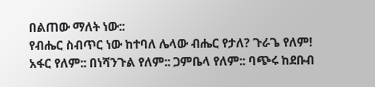በልጠው ማለት ነው::
የብሔር ስብጥር ነው ከተባለ ሌላው ብሔር የታለ? ጉራጌ የለም! አፋር የለም:: በነሻንጉል የለም:: ጋምቤላ የለም:: ባጭሩ ከደቡብ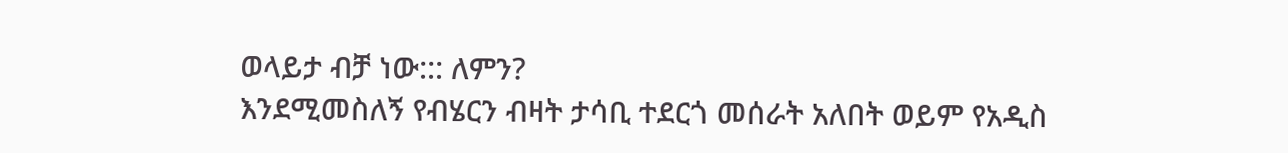ወላይታ ብቻ ነው::: ለምን?
እንደሚመስለኝ የብሄርን ብዛት ታሳቢ ተደርጎ መሰራት አለበት ወይም የአዲስ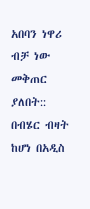አበባን ነዋሪ ብቻ ነው መቅጠር ያለበት::
በብሄር ብዛት ከሆነ በአዲስ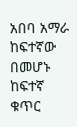አበባ አማራ ከፍተኛው በመሆኑ ከፍተኛ ቁጥር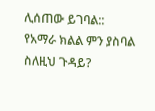ሊሰጠው ይገባል::
የአማራ ክልል ምን ያስባል ስለዚህ ጉዳይ?